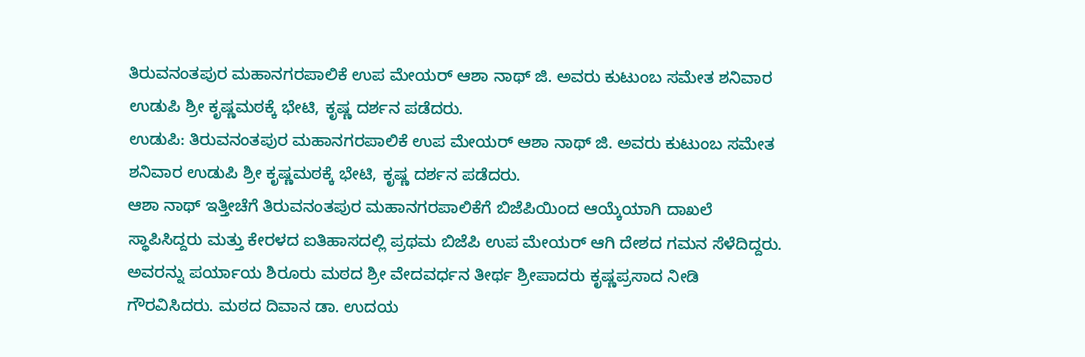ತಿರುವನಂತಪುರ ಮಹಾನಗರಪಾಲಿಕೆ ಉಪ ಮೇಯರ್ ಆಶಾ ನಾಥ್ ಜಿ. ಅವರು ಕುಟುಂಬ ಸಮೇತ ಶನಿವಾರ ಉಡುಪಿ ಶ್ರೀ ಕೃಷ್ಣಮಠಕ್ಕೆ ಭೇಟಿ, ಕೃಷ್ಣ ದರ್ಶನ ಪಡೆದರು.
ಉಡುಪಿ: ತಿರುವನಂತಪುರ ಮಹಾನಗರಪಾಲಿಕೆ ಉಪ ಮೇಯರ್ ಆಶಾ ನಾಥ್ ಜಿ. ಅವರು ಕುಟುಂಬ ಸಮೇತ ಶನಿವಾರ ಉಡುಪಿ ಶ್ರೀ ಕೃಷ್ಣಮಠಕ್ಕೆ ಭೇಟಿ, ಕೃಷ್ಣ ದರ್ಶನ ಪಡೆದರು.
ಆಶಾ ನಾಥ್ ಇತ್ತೀಚೆಗೆ ತಿರುವನಂತಪುರ ಮಹಾನಗರಪಾಲಿಕೆಗೆ ಬಿಜೆಪಿಯಿಂದ ಆಯ್ಕೆಯಾಗಿ ದಾಖಲೆ ಸ್ಥಾಪಿಸಿದ್ದರು ಮತ್ತು ಕೇರಳದ ಐತಿಹಾಸದಲ್ಲಿ ಪ್ರಥಮ ಬಿಜೆಪಿ ಉಪ ಮೇಯರ್ ಆಗಿ ದೇಶದ ಗಮನ ಸೆಳೆದಿದ್ದರು. ಅವರನ್ನು ಪರ್ಯಾಯ ಶಿರೂರು ಮಠದ ಶ್ರೀ ವೇದವರ್ಧನ ತೀರ್ಥ ಶ್ರೀಪಾದರು ಕೃಷ್ಣಪ್ರಸಾದ ನೀಡಿ ಗೌರವಿಸಿದರು. ಮಠದ ದಿವಾನ ಡಾ. ಉದಯ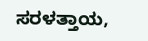ಸರಳತ್ತಾಯ,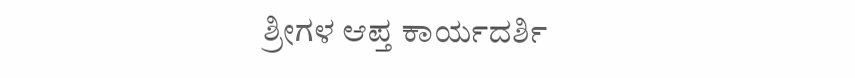ಶ್ರೀಗಳ ಆಪ್ತ ಕಾರ್ಯದರ್ಶಿ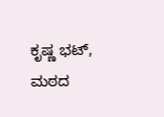ಕೃಷ್ಣ ಭಟ್, ಮಠದ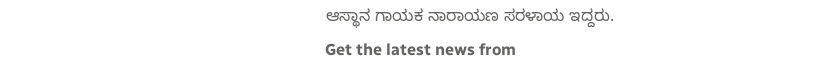ಆಸ್ಥಾನ ಗಾಯಕ ನಾರಾಯಣ ಸರಳಾಯ ಇದ್ದರು.
Get the latest news from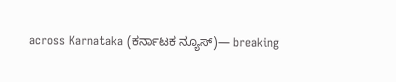across Karnataka (ಕರ್ನಾಟಕ ನ್ಯೂಸ್)— breaking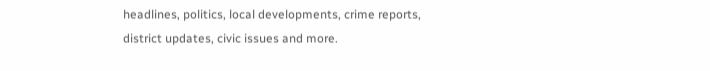headlines, politics, local developments, crime reports, district updates, civic issues and more.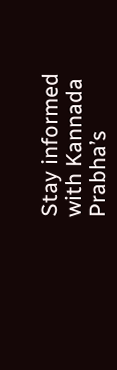Stay informed with Kannada Prabha’s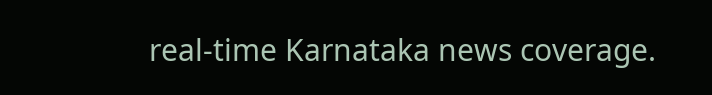real‑time Karnataka news coverage.